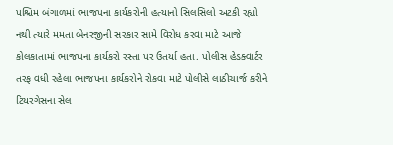પશ્ચિમ બંગાળમાં ભાજપના કાર્યકરોની હત્યાનો સિલસિલો અટકી રહ્યો નથી ત્યારે મમતા બેનરજીની સરકાર સામે વિરોધ કરવા માટે આજે કોલકાતામાં ભાજપના કાર્યકરો રસ્તા પર ઉતર્યા હતા. પોલીસ હેડક્વાર્ટર તરફ વધી રહેલા ભાજપના કાર્યકરોને રોકવા માટે પોલીસે લાઠીચાર્જ કરીને ટિયરગેસના સેલ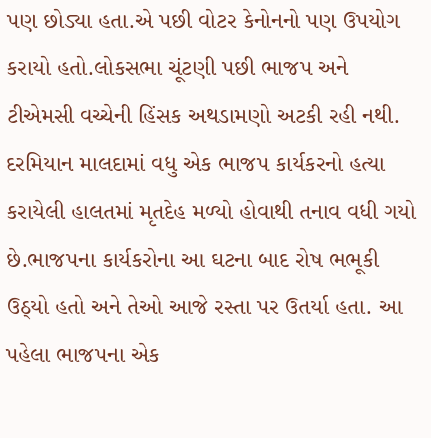પણ છોડ્યા હતા.એ પછી વોટર કેનોનનો પણ ઉપયોગ કરાયો હતો.લોકસભા ચૂંટણી પછી ભાજપ અને ટીએમસી વચ્ચેની હિંસક અથડામણો અટકી રહી નથી.
દરમિયાન માલદામાં વધુ એક ભાજપ કાર્યકરનો હત્યા કરાયેલી હાલતમાં મૃતદેહ મળ્યો હોવાથી તનાવ વધી ગયો છે.ભાજપના કાર્યકરોના આ ઘટના બાદ રોષ ભભૂકી ઉઠ્યો હતો અને તેઓ આજે રસ્તા પર ઉતર્યા હતા. આ પહેલા ભાજપના એક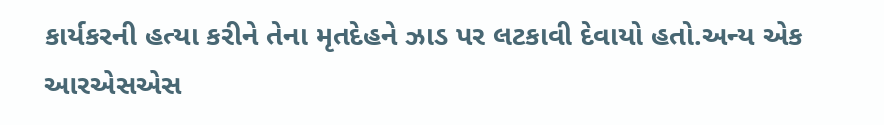કાર્યકરની હત્યા કરીને તેના મૃતદેહને ઝાડ પર લટકાવી દેવાયો હતો.અન્ય એક આરએસએસ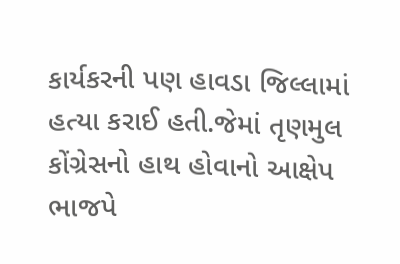કાર્યકરની પણ હાવડા જિલ્લામાં હત્યા કરાઈ હતી.જેમાં તૃણમુલ કોંગ્રેસનો હાથ હોવાનો આક્ષેપ ભાજપે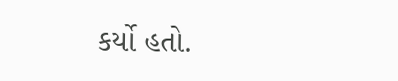કર્યો હતો.